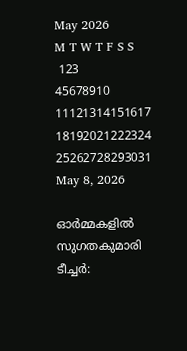May 2026
M T W T F S S
 123
45678910
11121314151617
18192021222324
25262728293031
May 8, 2026

ഓര്‍മ്മകളില്‍ സുഗതകുമാരി ടീച്ചര്‍: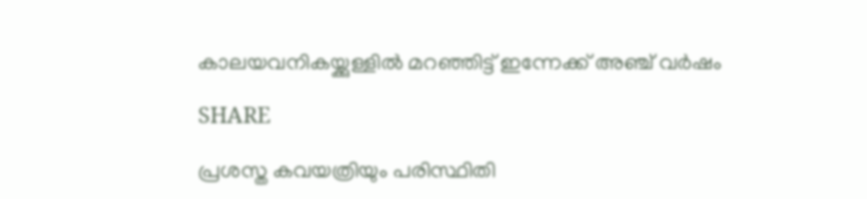കാലയവനികയ്ക്കുള്ളില്‍ മറഞ്ഞിട്ട് ഇന്നേക്ക് അഞ്ച് വര്‍ഷം

SHARE

പ്രശസ്ത കവയത്രിയും പരിസ്ഥിതി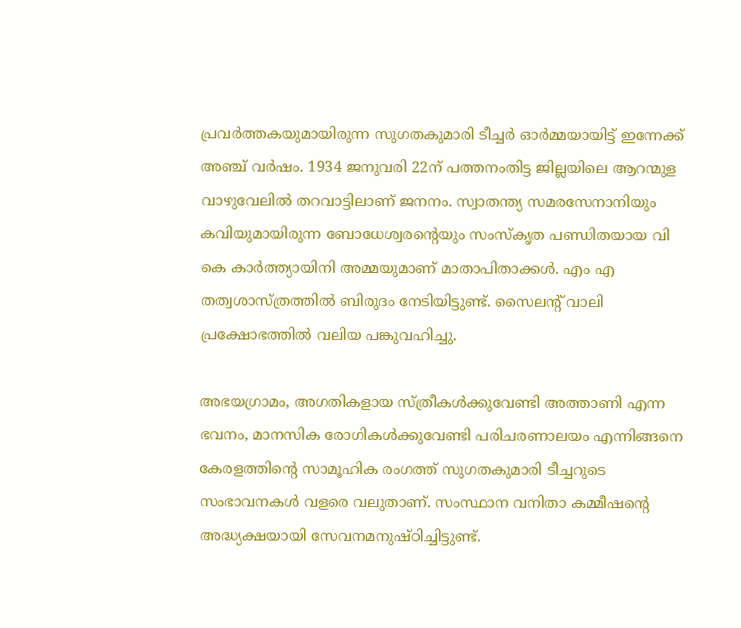പ്രവര്‍ത്തകയുമായിരുന്ന സുഗതകുമാരി ടീച്ചര്‍ ഓര്‍മ്മയായിട്ട് ഇന്നേക്ക് അഞ്ച് വര്‍ഷം. 1934 ജനുവരി 22ന് പത്തനംതിട്ട ജില്ലയിലെ ആറന്മുള വാഴുവേലിൽ തറവാട്ടിലാണ് ജനനം. സ്വാതന്ത്യ സമരസേനാനിയും കവിയുമായിരുന്ന ബോധേശ്വരൻ്റെയും സംസ്കൃത പണ്ഡിതയായ വി കെ കാര്‍ത്ത്യായിനി അമ്മയുമാണ് മാതാപിതാക്കള്‍. എം എ തത്വശാസ്ത്രത്തില്‍ ബിരുദം നേടിയിട്ടുണ്ട്. സൈലൻ്റ് വാലി പ്രക്ഷോഭത്തില്‍ വലിയ പങ്കുവഹിച്ചു.

അഭയഗ്രാമം, അഗതികളായ സ്ത്രീകൾക്കുവേണ്ടി അത്താണി എന്ന ഭവനം, മാനസിക രോഗികൾക്കുവേണ്ടി പരിചരണാലയം എന്നിങ്ങനെ കേരളത്തിന്റെ സാമൂഹിക രംഗത്ത് സുഗതകുമാരി ടീച്ചറുടെ സംഭാവനകൾ വളരെ വലുതാണ്. സംസ്ഥാന വനിതാ കമ്മീഷന്റെ അദ്ധ്യക്ഷയായി സേവനമനുഷ്ഠിച്ചിട്ടുണ്ട്.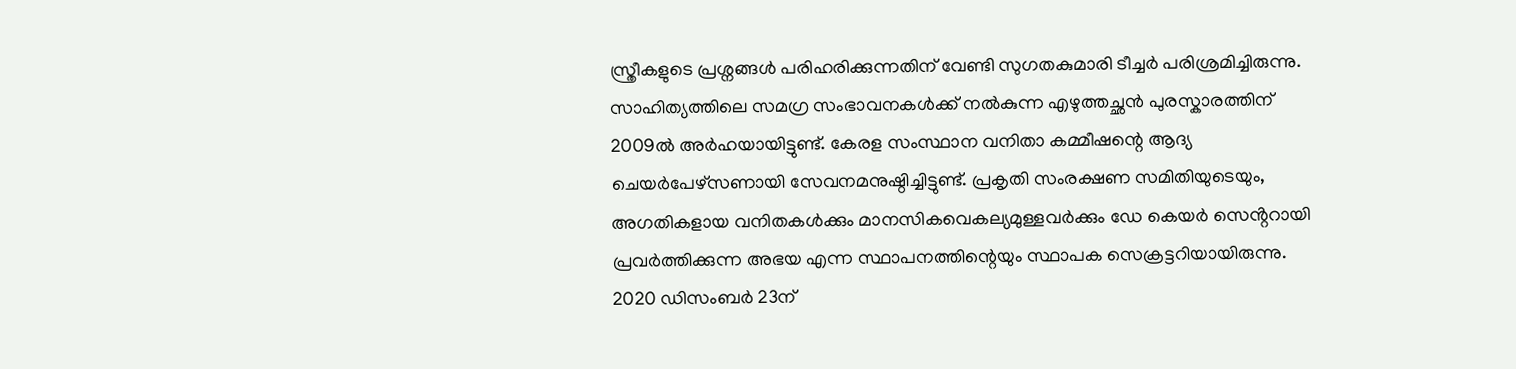സ്ത്രീകളുടെ പ്രശ്നങ്ങൾ പരിഹരിക്കുന്നതിന് വേണ്ടി സുഗതകുമാരി ടീച്ചര്‍ പരിശ്രമിച്ചിരുന്നു. സാഹിത്യത്തിലെ സമഗ്ര സംഭാവനകൾക്ക് നൽകുന്ന എഴുത്തച്ഛൻ പുരസ്കാരത്തിന് 2009ൽ അർഹയായിട്ടുണ്ട്. കേരള സംസ്ഥാന വനിതാ കമ്മീഷന്റെ ആദ്യ ചെയർപേഴ്സണായി സേവനമനുഷ്ഠിച്ചിട്ടുണ്ട്. പ്രകൃതി സംരക്ഷണ സമിതിയുടെയും, അഗതികളായ വനിതകൾക്കും മാനസികവെകല്യമുള്ളവർക്കും ഡേ കെയർ സെൻ്ററായി പ്രവർത്തിക്കുന്ന അഭയ എന്ന സ്ഥാപനത്തിന്റെയും സ്ഥാപക സെക്രട്ടറിയായിരുന്നു. 2020 ഡിസംബർ 23ന്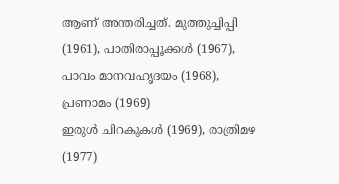ആണ് അന്തരിച്ചത്. മുത്തുച്ചിപ്പി (1961), പാതിരാപ്പൂക്കൾ (1967), പാവം മാനവഹൃദയം (1968), പ്രണാമം (1969)
ഇരുൾ ചിറകുകൾ (1969), രാത്രിമഴ (1977)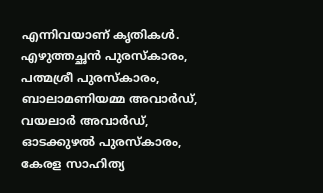എന്നിവയാണ് കൃതികള്‍. എഴുത്തച്ഛൻ പുരസ്കാരം, പത്മശ്രീ പുരസ്കാരം, ബാലാമണിയമ്മ അവാർഡ്, വയലാർ അവാർഡ്, ഓടക്കുഴൽ പുരസ്കാരം, കേരള സാഹിത്യ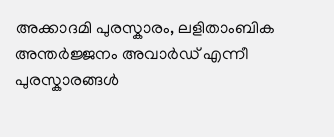അക്കാദമി പുരസ്കാരം, ലളിതാംബിക അന്തർജ്ജനം അവാർഡ് എന്നീ പുരസ്കാരങ്ങള്‍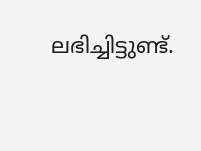ലഭിച്ചിട്ടുണ്ട്.